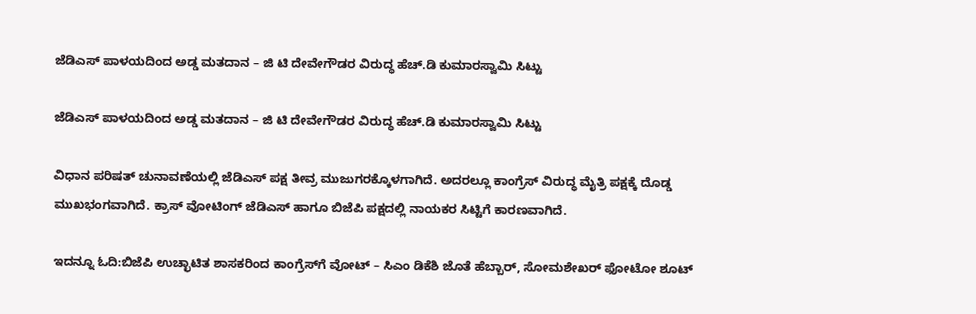ಜೆಡಿಎಸ್ ಪಾಳಯದಿಂದ ಅಡ್ಡ ಮತದಾನ – ಜಿ ಟಿ ದೇವೇಗೌಡರ ವಿರುದ್ಧ ಹೆಚ್.ಡಿ ಕುಮಾರಸ್ವಾಮಿ ಸಿಟ್ಟು

ಜೆಡಿಎಸ್ ಪಾಳಯದಿಂದ ಅಡ್ಡ ಮತದಾನ – ಜಿ ಟಿ ದೇವೇಗೌಡರ ವಿರುದ್ಧ ಹೆಚ್.ಡಿ ಕುಮಾರಸ್ವಾಮಿ ಸಿಟ್ಟು

ವಿಧಾನ ಪರಿಷತ್ ಚುನಾವಣೆಯಲ್ಲಿ ಜೆಡಿಎಸ್ ಪಕ್ಷ ತೀವ್ರ ಮುಜುಗರಕ್ಕೊಳಗಾಗಿದೆ. ಅದರಲ್ಲೂ ಕಾಂಗ್ರೆಸ್ ವಿರುದ್ಧ ಮೈತ್ರಿ ಪಕ್ಷಕ್ಕೆ ದೊಡ್ಡ ಮುಖಭಂಗವಾಗಿದೆ. ಕ್ರಾಸ್ ವೋಟಿಂಗ್ ಜೆಡಿಎಸ್ ಹಾಗೂ ಬಿಜೆಪಿ ಪಕ್ಷದಲ್ಲಿ ನಾಯಕರ ಸಿಟ್ಟಿಗೆ ಕಾರಣವಾಗಿದೆ.

ಇದನ್ನೂ ಓದಿ:ಬಿಜೆಪಿ ಉಚ್ಛಾಟಿತ ಶಾಸಕರಿಂದ ಕಾಂಗ್ರೆಸ್‌ಗೆ ವೋಟ್ – ಸಿಎಂ ಡಿಕೆಶಿ ಜೊತೆ ಹೆಬ್ಬಾರ್, ಸೋಮಶೇಖರ್ ಫೋಟೋ ಶೂಟ್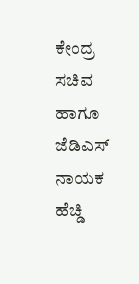ಕೇಂದ್ರ ಸಚಿವ ಹಾಗೂ ಜೆಡಿಎಸ್ ನಾಯಕ ಹೆಚ್ಡಿ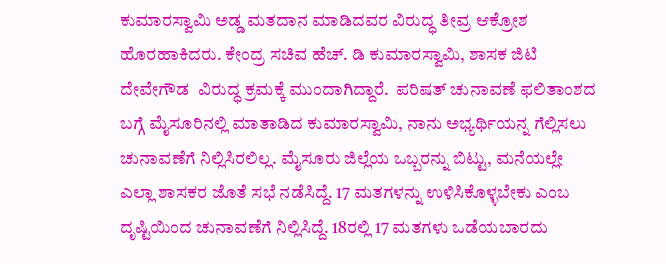ಕುಮಾರಸ್ವಾಮಿ ಅಡ್ಡ ಮತದಾನ ಮಾಡಿದವರ ವಿರುದ್ಧ ತೀವ್ರ ಆಕ್ರೋಶ ಹೊರಹಾಕಿದರು. ಕೇಂದ್ರ ಸಚಿವ ಹೆಚ್. ಡಿ ಕುಮಾರಸ್ವಾಮಿ, ಶಾಸಕ ಜಿಟಿ ದೇವೇಗೌಡ  ವಿರುದ್ಧ ಕ್ರಮಕ್ಕೆ ಮುಂದಾಗಿದ್ದಾರೆ.  ಪರಿಷತ್ ಚುನಾವಣೆ ಫಲಿತಾಂಶದ ಬಗ್ಗೆ ಮೈಸೂರಿನಲ್ಲಿ ಮಾತಾಡಿದ ಕುಮಾರಸ್ವಾಮಿ, ನಾನು ಅಭ್ಯರ್ಥಿಯನ್ನ ಗೆಲ್ಲಿಸಲು ಚುನಾವಣೆಗೆ ನಿಲ್ಲಿಸಿರಲಿಲ್ಲ. ಮೈಸೂರು ಜಿಲ್ಲೆಯ ಒಬ್ಬರನ್ನು ಬಿಟ್ಟು, ಮನೆಯಲ್ಲೇ ಎಲ್ಲಾ ಶಾಸಕರ ಜೊತೆ ಸಭೆ ನಡೆಸಿದ್ದೆ. 17 ಮತಗಳನ್ನು ಉಳಿಸಿಕೊಳ್ಳಬೇಕು ಎಂಬ ದೃಷ್ಟಿಯಿಂದ ಚುನಾವಣೆಗೆ ನಿಲ್ಲಿಸಿದ್ದೆ. 18ರಲ್ಲಿ 17 ಮತಗಳು ಒಡೆಯಬಾರದು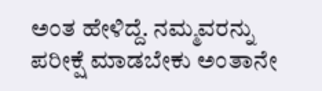ಅಂತ ಹೇಳಿದ್ದೆ. ನಮ್ಮವರನ್ನು ಪರೀಕ್ಷೆ ಮಾಡಬೇಕು ಅಂತಾನೇ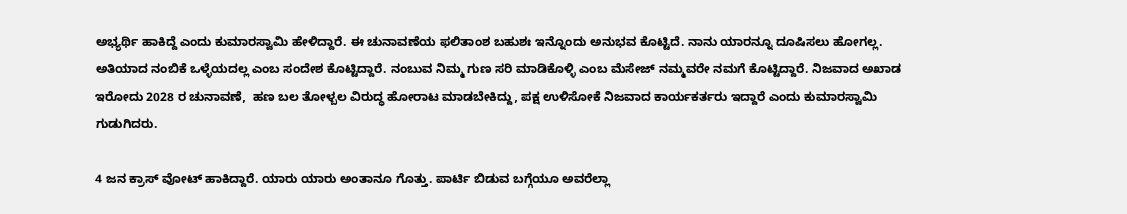ಅಭ್ಯರ್ಥಿ ಹಾಕಿದ್ದೆ ಎಂದು ಕುಮಾರಸ್ವಾಮಿ ಹೇಳಿದ್ದಾರೆ. ಈ ಚುನಾವಣೆಯ ಫಲಿತಾಂಶ ಬಹುಶಃ ಇನ್ನೊಂದು ಅನುಭವ ಕೊಟ್ಟಿದೆ. ನಾನು ಯಾರನ್ನೂ ದೂಷಿಸಲು ಹೋಗಲ್ಲ. ಅತಿಯಾದ ನಂಬಿಕೆ ಒಳ್ಳೆಯದಲ್ಲ ಎಂಬ ಸಂದೇಶ ಕೊಟ್ಟಿದ್ದಾರೆ. ನಂಬುವ ನಿಮ್ಮ ಗುಣ ಸರಿ ಮಾಡಿಕೊಳ್ಳಿ ಎಂಬ ಮೆಸೇಜ್ ನಮ್ಮವರೇ ನಮಗೆ ಕೊಟ್ಟಿದ್ದಾರೆ. ನಿಜವಾದ ಅಖಾಡ ಇರೋದು 2028 ರ ಚುನಾವಣೆ,  ಹಣ ಬಲ ತೋಳ್ಬಲ ವಿರುದ್ಧ ಹೋರಾಟ ಮಾಡಬೇಕಿದ್ದು, ಪಕ್ಷ ಉಳಿಸೋಕೆ ನಿಜವಾದ ಕಾರ್ಯಕರ್ತರು ಇದ್ದಾರೆ ಎಂದು ಕುಮಾರಸ್ವಾಮಿ ಗುಡುಗಿದರು.

4 ಜನ ಕ್ರಾಸ್ ವೋಟ್ ಹಾಕಿದ್ದಾರೆ. ಯಾರು ಯಾರು ಅಂತಾನೂ ಗೊತ್ತು. ಪಾರ್ಟಿ ಬಿಡುವ ಬಗ್ಗೆಯೂ ಅವರೆಲ್ಲಾ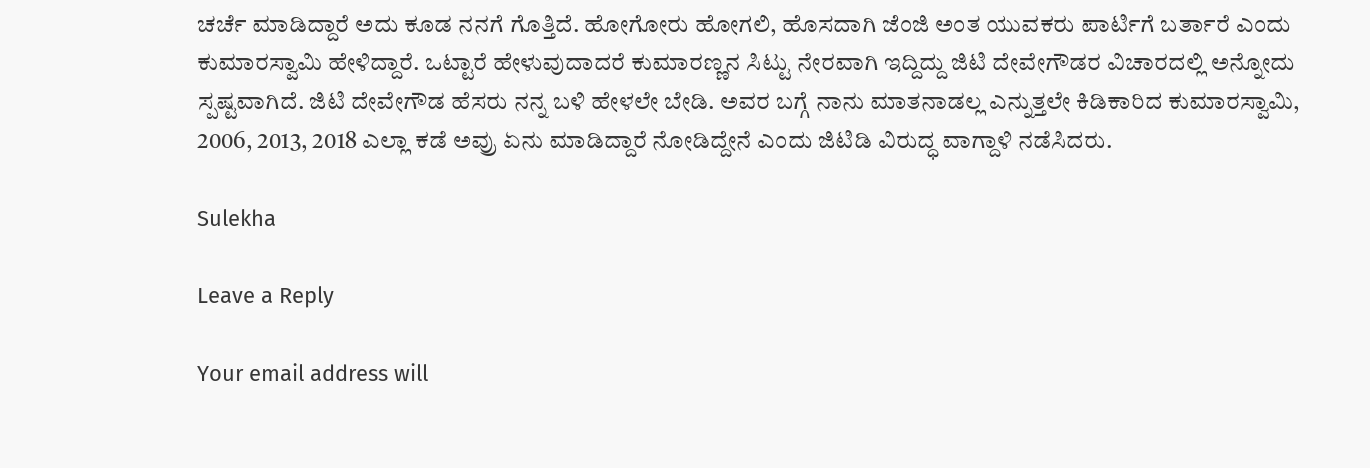ಚರ್ಚೆ ಮಾಡಿದ್ದಾರೆ ಅದು ಕೂಡ ನನಗೆ ಗೊತ್ತಿದೆ. ಹೋಗೋರು ಹೋಗಲಿ, ಹೊಸದಾಗಿ ಜೆಂಜಿ ಅಂತ ಯುವಕರು ಪಾರ್ಟಿಗೆ ಬರ್ತಾರೆ ಎಂದು  ಕುಮಾರಸ್ವಾಮಿ ಹೇಳಿದ್ದಾರೆ. ಒಟ್ಟಾರೆ ಹೇಳುವುದಾದರೆ ಕುಮಾರಣ್ಣನ ಸಿಟ್ಟು ನೇರವಾಗಿ ಇದ್ದಿದ್ದು ಜಿಟಿ ದೇವೇಗೌಡರ ವಿಚಾರದಲ್ಲಿ ಅನ್ನೋದು ಸ್ಪಷ್ಟವಾಗಿದೆ. ಜಿಟಿ ದೇವೇಗೌಡ ಹೆಸರು ನನ್ನ ಬಳಿ ಹೇಳಲೇ ಬೇಡಿ. ಅವರ ಬಗ್ಗೆ ನಾನು ಮಾತನಾಡಲ್ಲ ಎನ್ನುತ್ತಲೇ ಕಿಡಿಕಾರಿದ ಕುಮಾರಸ್ವಾಮಿ, 2006, 2013, 2018 ಎಲ್ಲಾ ಕಡೆ ಅವ್ರು ಏನು ಮಾಡಿದ್ದಾರೆ ನೋಡಿದ್ದೇನೆ ಎಂದು ಜಿಟಿಡಿ ವಿರುದ್ಧ ವಾಗ್ದಾಳಿ ನಡೆಸಿದರು.

Sulekha

Leave a Reply

Your email address will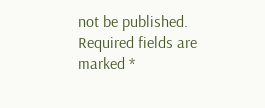not be published. Required fields are marked *